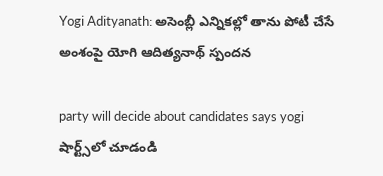Yogi Adityanath: అసెంబ్లీ ఎన్నిక‌ల్లో తాను పోటీ చేసే అంశంపై యోగి ఆదిత్య‌నాథ్ స్పంద‌న‌

party will decide about candidates says yogi
షార్ట్స్‌లో చూడండి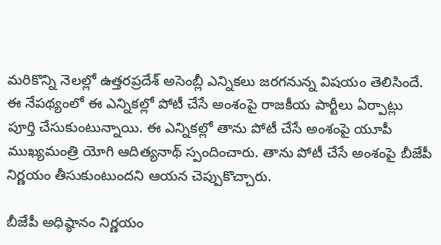మ‌రికొన్ని నెల‌ల్లో ఉత్త‌రప్ర‌దేశ్ అసెంబ్లీ ఎన్నిక‌లు జ‌ర‌గ‌నున్న విష‌యం తెలిసిందే. ఈ నేప‌థ్యంలో ఈ ఎన్నిక‌ల్లో పోటీ చేసే అంశంపై రాజ‌కీయ పార్టీలు ఏర్పాట్లు పూర్తి చేసుకుంటున్నాయి. ఈ ఎన్నిక‌ల్లో తాను పోటీ చేసే అంశంపై యూపీ ముఖ్య‌మంత్రి యోగి ఆదిత్య‌నాథ్ స్పందించారు. తాను పోటీ చేసే అంశంపై బీజేపీ నిర్ణ‌యం తీసుకుంటుందని ఆయ‌న చెప్పుకొచ్చారు.

బీజేపీ అధిష్ఠానం నిర్ణయం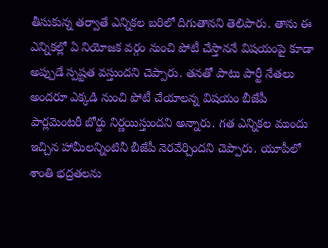తీసుకున్న త‌ర్వాతే ఎన్నిక‌ల బ‌రిలో దిగుతాన‌ని తెలిపారు. తాను ఈ ఎన్నిక‌ల్లో ఏ నియోజ‌క వ‌ర్గం నుంచి పోటీ చేస్తాన‌నే విష‌యంపై కూడా అప్పుడే స్ప‌ష్ట‌త వ‌స్తుంద‌ని చెప్పారు. త‌నతో పాటు పార్టీ నేత‌లు అంద‌రూ ఎక్క‌డి నుంచి పోటీ చేయాల‌న్న విష‌యం బీజేపీ పార్ల‌మెంట‌రీ బోర్డు నిర్ణ‌యిస్తుంద‌ని అన్నారు. గ‌త ఎన్నిక‌ల ముందు ఇచ్చిన హామీల‌న్నింటినీ బీజేపీ నెర‌వేర్చింద‌ని చెప్పారు. యూపీలో శాంతి భ‌ద్ర‌త‌ల‌ను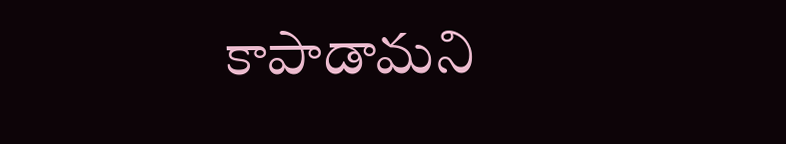కాపాడామ‌ని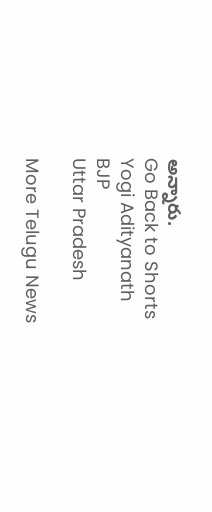అన్నారు.
Go Back to Shorts
Yogi Adityanath
BJP
Uttar Pradesh

More Telugu News